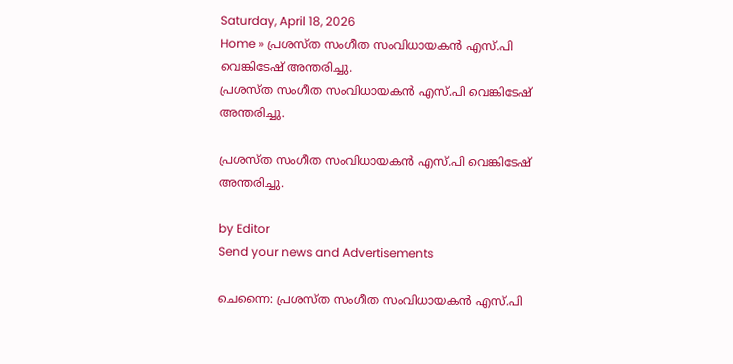Saturday, April 18, 2026
Home » പ്രശസ്ത‌ സംഗീത സംവിധായകൻ എസ്‌.പി വെങ്കിടേഷ് അന്തരിച്ചു.
പ്രശസ്ത‌ സംഗീത സംവിധായകൻ എസ്‌.പി വെങ്കിടേഷ് അന്തരിച്ചു.

പ്രശസ്ത‌ സംഗീത സംവിധായകൻ എസ്‌.പി വെങ്കിടേഷ് അന്തരിച്ചു.

by Editor
Send your news and Advertisements

ചെന്നൈ: പ്രശസ്ത‌ സംഗീത സംവിധായകൻ എസ്‌.പി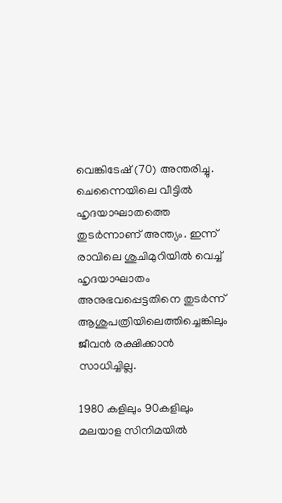വെങ്കിടേഷ് (70) അന്തരിച്ചു. ചെന്നൈയിലെ വീട്ടിൽ ഹൃദയാഘാതത്തെ തുടർന്നാണ് അന്ത്യം. ഇന്ന് രാവിലെ ശുചിമുറിയിൽ വെച്ച് ഹൃദയാഘാതം അനുഭവപ്പെട്ടതിനെ തുടര്‍ന്ന് ആശുപത്രിയിലെത്തിച്ചെങ്കിലും ജീവൻ രക്ഷിക്കാൻ സാധിച്ചില്ല.

1980 കളിലും 90കളിലും മലയാള സിനിമയിൽ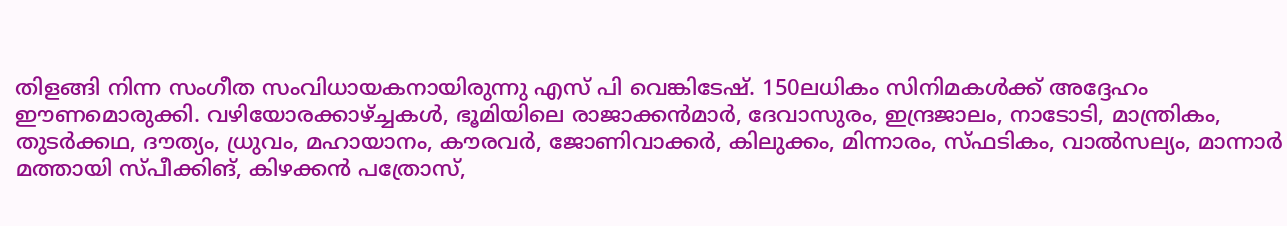തിളങ്ങി നിന്ന സംഗീത സംവിധായകനായിരുന്നു എസ് പി വെങ്കിടേഷ്. 150ലധികം സിനിമകള്‍ക്ക് അദ്ദേഹം ഈണമൊരുക്കി. വഴിയോരക്കാഴ്ച്ചകൾ, ഭൂമിയിലെ രാജാക്കൻമാർ, ദേവാസുരം, ഇന്ദ്രജാലം, നാടോടി, മാന്ത്രികം, തുടർക്കഥ, ദൗത്യം, ധ്രുവം, മഹായാനം, കൗരവർ, ജോണിവാക്കർ, കിലുക്കം, മിന്നാരം, സ്ഫടികം, വാൽസല്യം, മാന്നാർ മത്തായി സ്പീക്കിങ്, കിഴക്കൻ പത്രോസ്,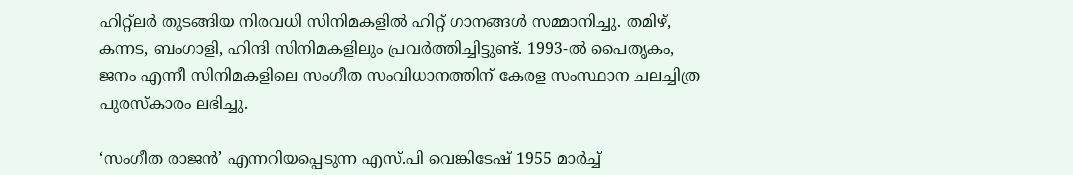ഹിറ്റ്ലർ തുടങ്ങിയ നിരവധി സിനിമകളിൽ ഹിറ്റ് ഗാനങ്ങൾ സമ്മാനിച്ചു. തമിഴ്, കന്നട, ബംഗാളി, ഹിന്ദി സിനിമകളിലും പ്രവർത്തിച്ചിട്ടുണ്ട്. 1993-ൽ പൈതൃകം, ജനം എന്നീ സിനിമകളിലെ സംഗീത സംവിധാനത്തിന് കേരള സംസ്ഥാന ചലച്ചിത്ര പുരസ്‌കാരം ലഭിച്ചു.

‘സംഗീത രാജൻ’ എന്നറിയപ്പെടുന്ന എസ്.പി വെങ്കിടേഷ് 1955 മാർച്ച്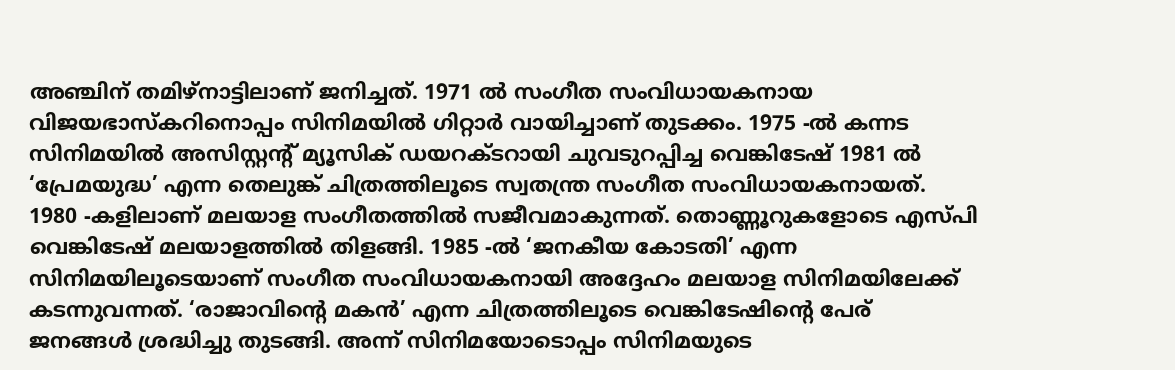അഞ്ചിന് തമിഴ്‌നാട്ടിലാണ് ജനിച്ചത്. 1971 ൽ സംഗീത സംവിധായകനായ വിജയഭാസ്‌കറിനൊപ്പം സിനിമയിൽ ഗിറ്റാർ വായിച്ചാണ് തുടക്കം. 1975 -ൽ കന്നട സിനിമയിൽ അസിസ്റ്റൻ്റ് മ്യൂസിക് ഡയറക്‌ടറായി ചുവടുറപ്പിച്ച വെങ്കിടേഷ് 1981 ൽ ‘പ്രേമയുദ്ധ’ എന്ന തെലുങ്ക് ചിത്രത്തിലൂടെ സ്വതന്ത്ര സംഗീത സംവിധായകനായത്. 1980 -കളിലാണ് മലയാള സംഗീതത്തിൽ സജീവമാകുന്നത്. തൊണ്ണൂറുകളോടെ എസ്‌പി വെങ്കിടേഷ് മലയാളത്തിൽ തിളങ്ങി. 1985 -ൽ ‘ജനകീയ കോടതി’ എന്ന സിനിമയിലൂടെയാണ് സംഗീത സംവിധായകനായി അദ്ദേഹം മലയാള സിനിമയിലേക്ക് കടന്നുവന്നത്. ‘രാജാവിൻ്റെ മകൻ’ എന്ന ചിത്രത്തിലൂടെ വെങ്കിടേഷിന്റെ പേര് ജനങ്ങൾ ശ്രദ്ധിച്ചു തുടങ്ങി. അന്ന് സിനിമയോടൊപ്പം സിനിമയുടെ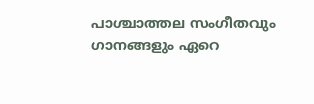പാശ്ചാത്തല സംഗീതവും ഗാനങ്ങളും ഏറെ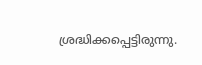ശ്രദ്ധിക്കപ്പെട്ടിരുന്നു.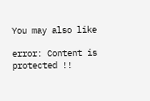You may also like

error: Content is protected !!